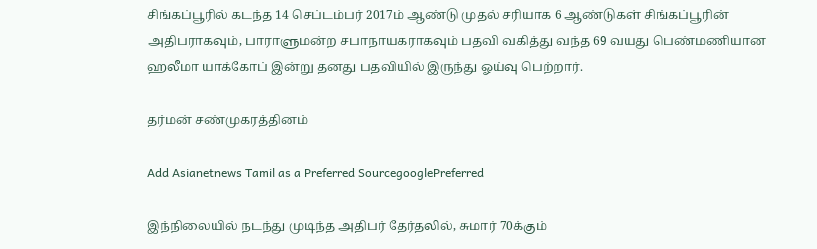சிங்கப்பூரில் கடந்த 14 செப்டம்பர் 2017ம் ஆண்டு முதல் சரியாக 6 ஆண்டுகள் சிங்கப்பூரின் அதிபராகவும், பாராளுமன்ற சபாநாயகராகவும் பதவி வகித்து வந்த 69 வயது பெண்மணியான ஹலீமா யாக்கோப் இன்று தனது பதவியில் இருந்து ஓய்வு பெற்றார்.

தர்மன் சண்முகரத்தினம்

Add Asianetnews Tamil as a Preferred SourcegooglePreferred

இந்நிலையில் நடந்து முடிந்த அதிபர் தேர்தலில், சுமார் 70க்கும்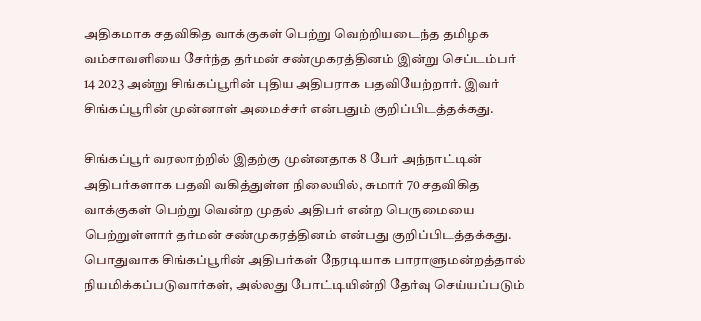அதிகமாக சதவிகித வாக்குகள் பெற்று வெற்றியடைந்த தமிழக வம்சாவளியை சேர்ந்த தர்மன் சண்முகரத்தினம் இன்று செப்டம்பர் 14 2023 அன்று சிங்கப்பூரின் புதிய அதிபராக பதவியேற்றார். இவர் சிங்கப்பூரின் முன்னாள் அமைச்சர் என்பதும் குறிப்பிடத்தக்கது.

சிங்கப்பூர் வரலாற்றில் இதற்கு முன்னதாக 8 பேர் அந்நாட்டின் அதிபர்களாக பதவி வகித்துள்ள நிலையில், சுமார் 70 சதவிகித வாக்குகள் பெற்று வென்ற முதல் அதிபர் என்ற பெருமையை பெற்றுள்ளார் தர்மன் சண்முகரத்தினம் என்பது குறிப்பிடத்தக்கது. பொதுவாக சிங்கப்பூரின் அதிபர்கள் நேரடியாக பாராளுமன்றத்தால் நியமிக்கப்படுவார்கள், அல்லது போட்டியின்றி தேர்வு செய்யப்படும்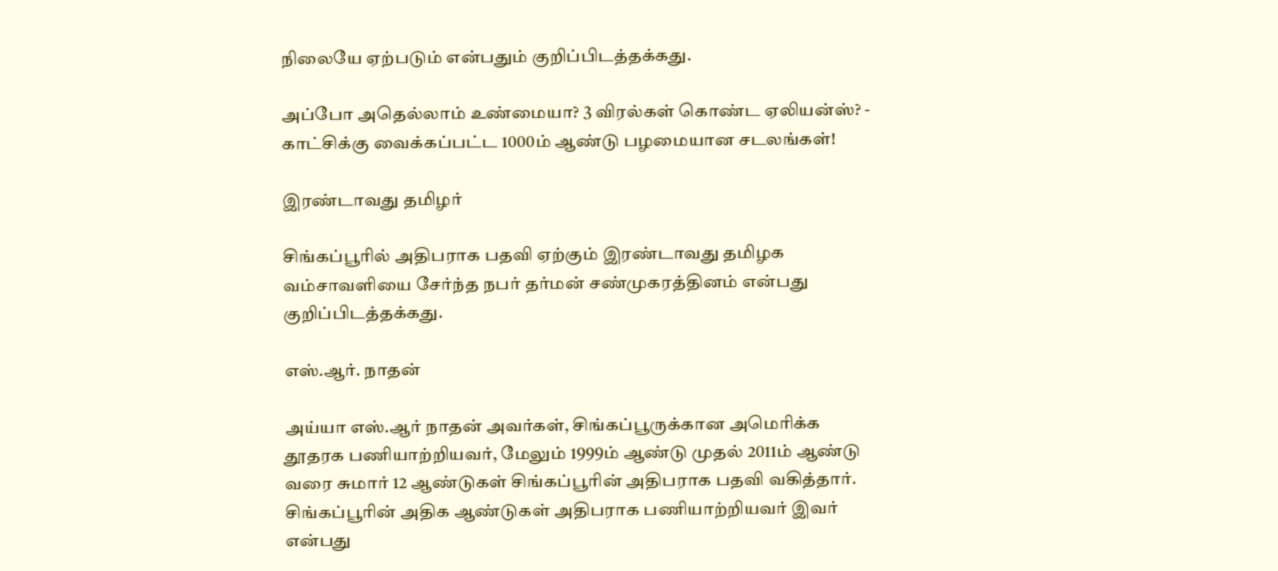நிலையே ஏற்படும் என்பதும் குறிப்பிடத்தக்கது.

அப்போ அதெல்லாம் உண்மையா? 3 விரல்கள் கொண்ட ஏலியன்ஸ்? - காட்சிக்கு வைக்கப்பட்ட 1000ம் ஆண்டு பழமையான சடலங்கள்!

இரண்டாவது தமிழர்

சிங்கப்பூரில் அதிபராக பதவி ஏற்கும் இரண்டாவது தமிழக வம்சாவளியை சேர்ந்த நபர் தர்மன் சண்முகரத்தினம் என்பது குறிப்பிடத்தக்கது.

எஸ்.ஆர். நாதன்

அய்யா எஸ்.ஆர் நாதன் அவர்கள், சிங்கப்பூருக்கான அமெரிக்க தூதரக பணியாற்றியவர், மேலும் 1999ம் ஆண்டு முதல் 2011ம் ஆண்டு வரை சுமார் 12 ஆண்டுகள் சிங்கப்பூரின் அதிபராக பதவி வகித்தார். சிங்கப்பூரின் அதிக ஆண்டுகள் அதிபராக பணியாற்றியவர் இவர் என்பது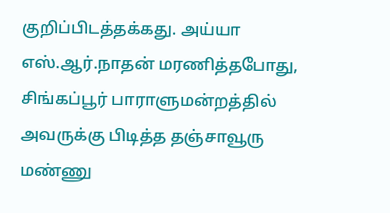குறிப்பிடத்தக்கது. அய்யா எஸ்.ஆர்.நாதன் மரணித்தபோது, சிங்கப்பூர் பாராளுமன்றத்தில் அவருக்கு பிடித்த தஞ்சாவூரு மண்ணு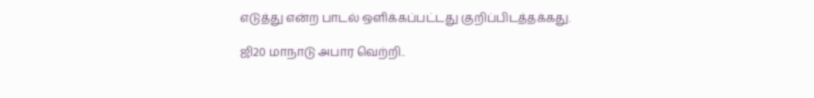எடுத்து என்ற பாடல் ஒளிக்கப்பட்டது குறிப்பிடத்தக்கது.

ஜி20 மாநாடு அபார வெற்றி..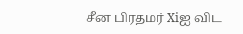சீன பிரதமர் Xiஐ விட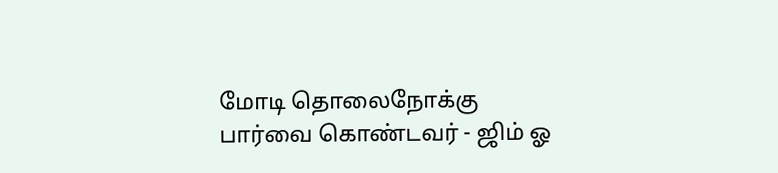மோடி தொலைநோக்கு பார்வை கொண்டவர் - ஜிம் ஓ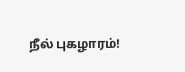நீல் புகழாரம்!